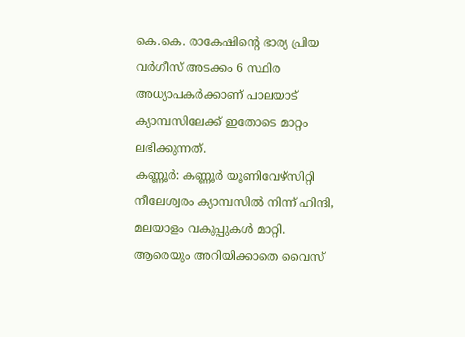കെ.കെ. രാകേഷിന്റെ ഭാര്യ പ്രിയ വർഗീസ് അടക്കം 6 സ്ഥിര അധ്യാപകർക്കാണ് പാലയാട് ക്യാമ്പസിലേക്ക് ഇതോടെ മാറ്റം ലഭിക്കുന്നത്.
കണ്ണൂർ: കണ്ണൂർ യൂണിവേഴ്സിറ്റി നീലേശ്വരം ക്യാമ്പസിൽ നിന്ന് ഹിന്ദി, മലയാളം വകുപ്പുകൾ മാറ്റി. ആരെയും അറിയിക്കാതെ വൈസ്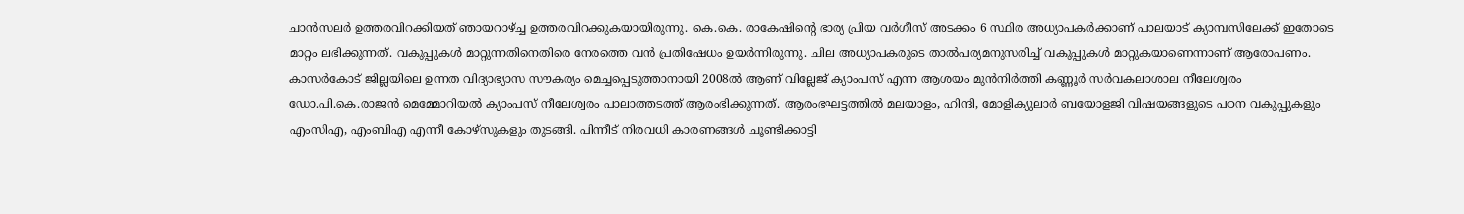ചാൻസലർ ഉത്തരവിറക്കിയത് ഞായറാഴ്ച്ച ഉത്തരവിറക്കുകയായിരുന്നു. കെ.കെ. രാകേഷിന്റെ ഭാര്യ പ്രിയ വർഗീസ് അടക്കം 6 സ്ഥിര അധ്യാപകർക്കാണ് പാലയാട് ക്യാമ്പസിലേക്ക് ഇതോടെ മാറ്റം ലഭിക്കുന്നത്. വകുപ്പുകൾ മാറ്റുന്നതിനെതിരെ നേരത്തെ വൻ പ്രതിഷേധം ഉയർന്നിരുന്നു. ചില അധ്യാപകരുടെ താൽപര്യമനുസരിച്ച് വകുപ്പുകൾ മാറ്റുകയാണെന്നാണ് ആരോപണം.
കാസർകോട് ജില്ലയിലെ ഉന്നത വിദ്യാഭ്യാസ സൗകര്യം മെച്ചപ്പെടുത്താനായി 2008ൽ ആണ് വില്ലേജ് ക്യാംപസ് എന്ന ആശയം മുൻനിർത്തി കണ്ണൂർ സർവകലാശാല നീലേശ്വരം ഡോ.പി.കെ.രാജൻ മെമ്മോറിയൽ ക്യാംപസ് നീലേശ്വരം പാലാത്തടത്ത് ആരംഭിക്കുന്നത്. ആരംഭഘട്ടത്തിൽ മലയാളം, ഹിന്ദി, മോളിക്യുലാർ ബയോളജി വിഷയങ്ങളുടെ പഠന വകുപ്പുകളും എംസിഎ, എംബിഎ എന്നീ കോഴ്സുകളും തുടങ്ങി. പിന്നീട് നിരവധി കാരണങ്ങൾ ചൂണ്ടിക്കാട്ടി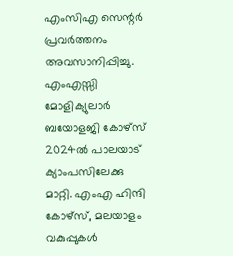എംസിഎ സെന്റർ പ്രവർത്തനം അവസാനിപ്പിച്ചു. എംഎസ്സി മോളിക്യുലാർ ബയോളജി കോഴ്സ് 2024ൽ പാലയാട് ക്യാംപസിലേക്കു മാറ്റി. എംഎ ഹിന്ദി കോഴ്സ്, മലയാളം വകുപ്പുകൾ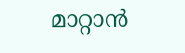മാറ്റാൻ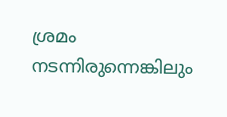ശ്രമം നടന്നിരുന്നെങ്കിലും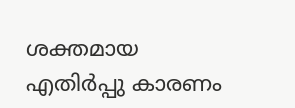ശക്തമായ എതിർപ്പു കാരണം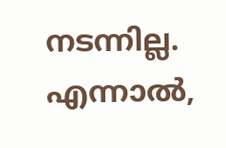നടന്നില്ല. എന്നാൽ,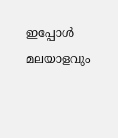ഇപ്പോൾ മലയാളവും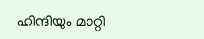ഹിന്ദിയും മാറ്റി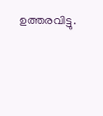ഉത്തരവിട്ടു.